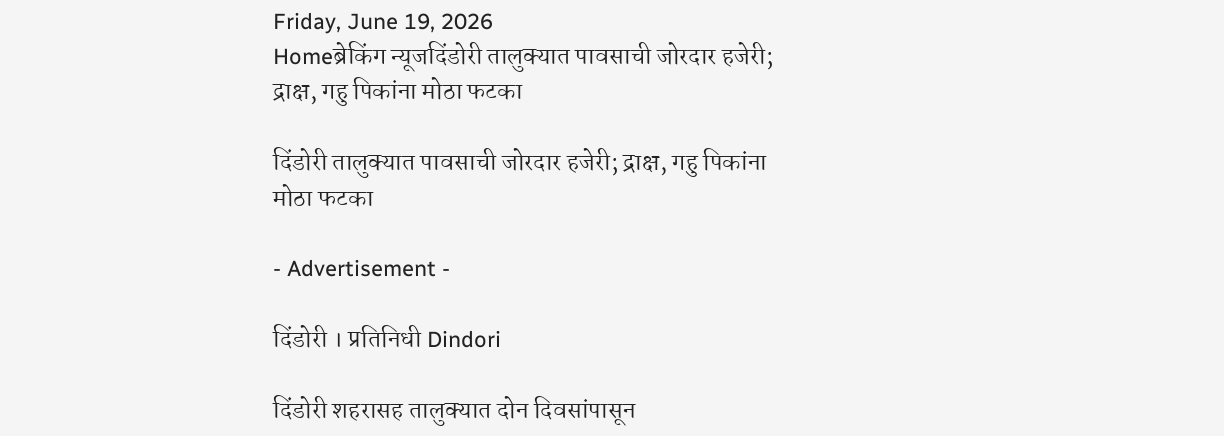Friday, June 19, 2026
Homeब्रेकिंग न्यूजदिंडोरी तालुक्यात पावसाची जोरदार हजेरी; द्राक्ष, गहु पिकांना मोठा फटका

दिंडोरी तालुक्यात पावसाची जोरदार हजेरी; द्राक्ष, गहु पिकांना मोठा फटका

- Advertisement -

दिंडोरी । प्रतिनिधी Dindori

दिंडोरी शहरासह तालुक्यात दोन दिवसांपासून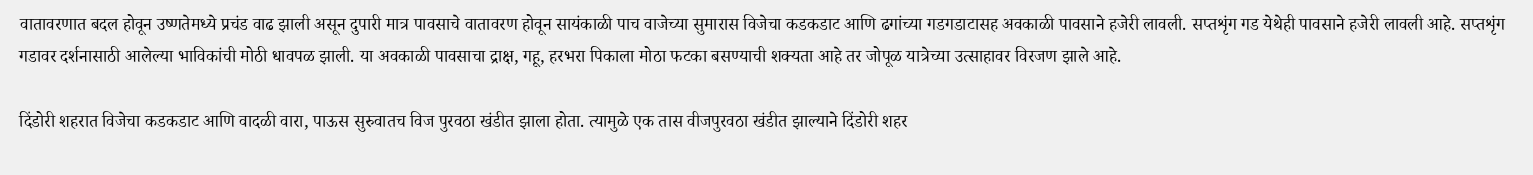वातावरणात बदल होवून उष्णतेमध्ये प्रचंड वाढ झाली असून दुपारी मात्र पावसाचे वातावरण होवून सायंकाळी पाच वाजेच्या सुमारास विजेचा कडकडाट आणि ढगांच्या गडगडाटासह अवकाळी पावसाने हजेरी लावली. सप्तशृंग गड येथेही पावसाने हजेरी लावली आहे. सप्तशृंग गडावर दर्शनासाठी आलेल्या भाविकांची मोठी धावपळ झाली. या अवकाळी पावसाचा द्राक्ष, गहू, हरभरा पिकाला मोठा फटका बसण्याची शक्यता आहे तर जोपूळ यात्रेच्या उत्साहावर विरजण झाले आहे.

दिंडोरी शहरात विजेचा कडकडाट आणि वादळी वारा, पाऊस सुरुवातच विज पुरवठा खंडीत झाला होता. त्यामुळे एक तास वीजपुरवठा खंडीत झाल्याने दिंडोरी शहर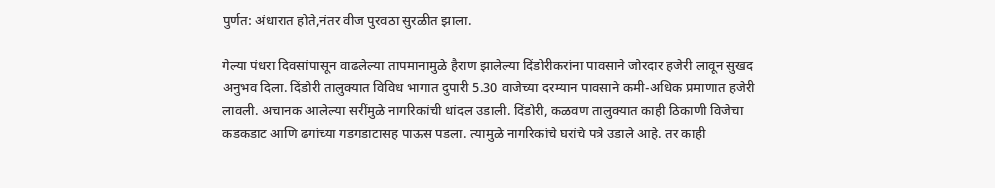पुर्णत: अंधारात होते,नंतर वीज पुरवठा सुरळीत झाला.

गेल्या पंधरा दिवसांपासून वाढलेल्या तापमानामुळे हैराण झालेल्या दिंडोरीकरांना पावसाने जोरदार हजेरी लावून सुखद अनुभव दिला. दिंडोरी तालुक्यात विविध भागात दुपारी 5.30 वाजेच्या दरम्यान पावसाने कमी-अधिक प्रमाणात हजेरी लावली. अचानक आलेल्या सरींमुळे नागरिकांची धांदल उडाली. दिंडोरी, कळवण तालुक्यात काही ठिकाणी विजेचा कडकडाट आणि ढगांच्या गडगडाटासह पाऊस पडला. त्यामुळे नागरिकांचे घरांचे पत्रे उडाले आहे. तर काही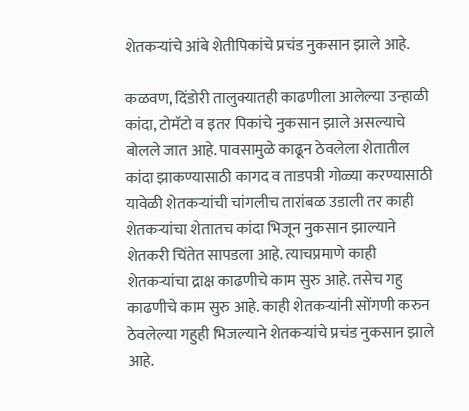शेतकर्‍यांचे आंबे शेतीपिकांचे प्रचंड नुकसान झाले आहे.

कळवण, दिंडोरी तालुक्यातही काढणीला आलेल्या उन्हाळी कांदा, टोमॅटो व इतर पिकांचे नुकसान झाले असल्याचे बोलले जात आहे. पावसामुळे काढून ठेवलेला शेतातील कांदा झाकण्यासाठी कागद व ताडपत्री गोळ्या करण्यासाठी यावेळी शेतकर्‍यांची चांगलीच तारांबळ उडाली तर काही शेतकर्‍यांचा शेतातच कांदा भिजून नुकसान झाल्याने शेतकरी चिंतेत सापडला आहे. त्याचप्रमाणे काही शेतकर्‍यांचा द्राक्ष काढणीचे काम सुरु आहे. तसेच गहु काढणीचे काम सुरु आहे. काही शेतकर्‍यांनी सोंगणी करुन ठेवलेल्या गहुही भिजल्याने शेतकर्‍यांचे प्रचंड नुकसान झाले आहे.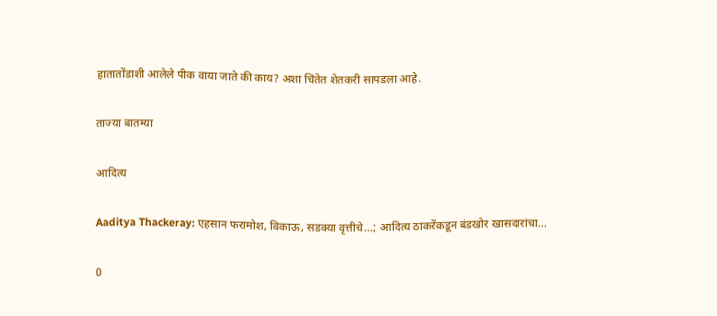हातातोंडाशी आलेले पीक वाया जाते की काय? अशा चिंतेत शेतकरी सापडला आहे.

ताज्या बातम्या

आदित्य

Aaditya Thackeray: एहसान फरामोश, विकाऊ, सडक्या वृत्तीचे…; आदित्य ठाकरेंकडून बंडखोर खासदारांचा...

0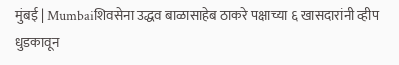मुंबई | Mumbaiशिवसेना उद्धव बाळासाहेब ठाकरे पक्षाच्या ६ खासदारांनी व्हीप धुडकावून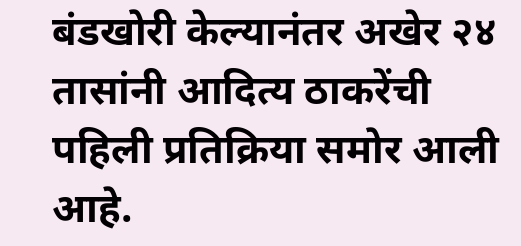बंडखोरी केल्यानंतर अखेर २४ तासांनी आदित्य ठाकरेंची पहिली प्रतिक्रिया समोर आली आहे.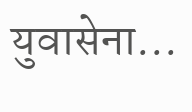युवासेना...